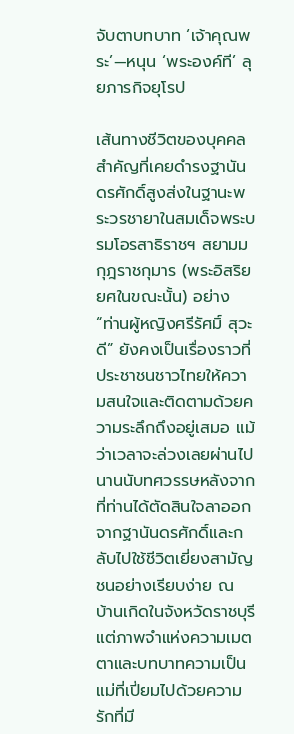จับตาบทบาท ‘เจ้าคุณพระ’—หนุน ‘พระองค์ที’ ลุยภารกิจยุโรป

เส้นทางชีวิตของบุคคลสำคัญที่เคยดำรงฐานันดรศักดิ์สูงส่งในฐานะพระวรชายาในสมเด็จพระบรมโอรสาธิราชฯ สยามมกุฎราชกุมาร (พระอิสริยยศในขณะนั้น) อย่าง “ท่านผู้หญิงศรีรัศมิ์ สุวะดี” ยังคงเป็นเรื่องราวที่ประชาชนชาวไทยให้ความสนใจและติดตามด้วยความระลึกถึงอยู่เสมอ แม้ว่าเวลาจะล่วงเลยผ่านไปนานนับทศวรรษหลังจากที่ท่านได้ตัดสินใจลาออกจากฐานันดรศักดิ์และกลับไปใช้ชีวิตเยี่ยงสามัญชนอย่างเรียบง่าย ณ บ้านเกิดในจังหวัดราชบุรี แต่ภาพจำแห่งความเมตตาและบทบาทความเป็นแม่ที่เปี่ยมไปด้วยความรักที่มี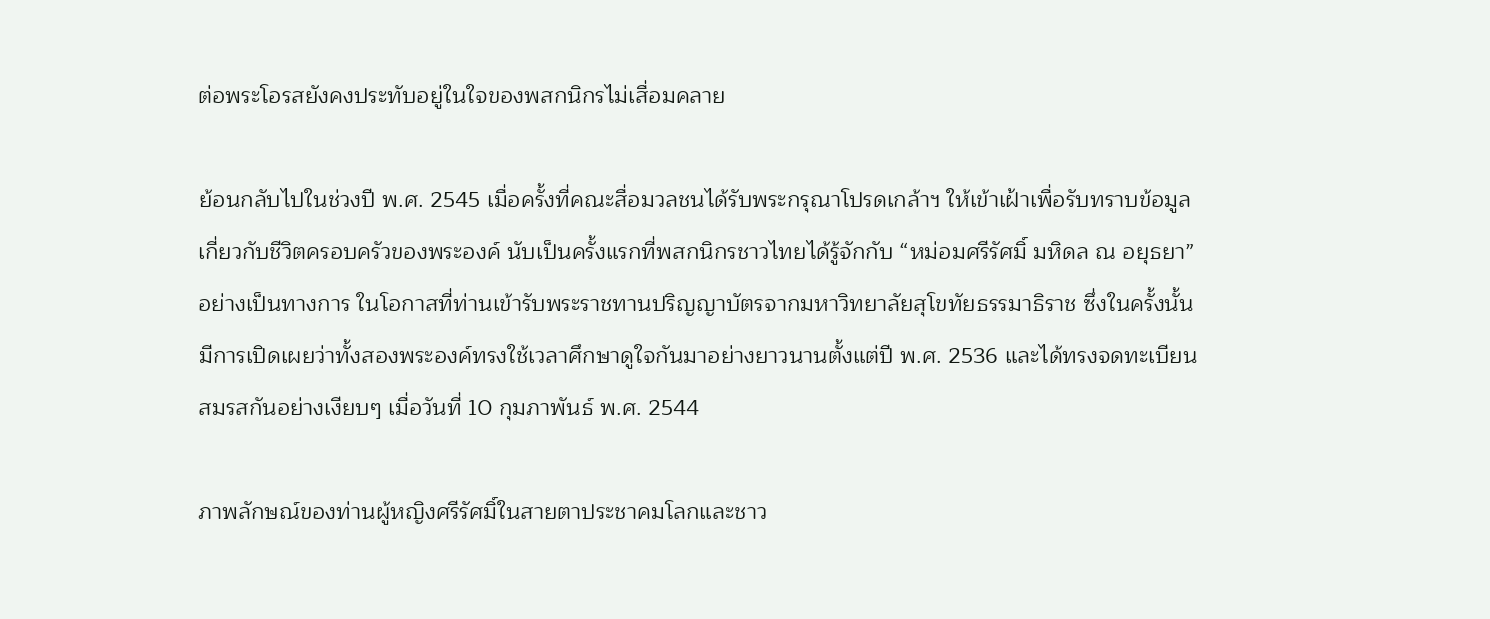ต่อพระโอรสยังคงประทับอยู่ในใจของพสกนิกรไม่เสื่อมคลาย

ย้อนกลับไปในช่วงปี พ.ศ. 2545 เมื่อครั้งที่คณะสื่อมวลชนได้รับพระกรุณาโปรดเกล้าฯ ให้เข้าเฝ้าเพื่อรับทราบข้อมูลเกี่ยวกับชีวิตครอบครัวของพระองค์ นับเป็นครั้งแรกที่พสกนิกรชาวไทยได้รู้จักกับ “หม่อมศรีรัศมิ์ มหิดล ณ อยุธยา” อย่างเป็นทางการ ในโอกาสที่ท่านเข้ารับพระราชทานปริญญาบัตรจากมหาวิทยาลัยสุโขทัยธรรมาธิราช ซึ่งในครั้งนั้นมีการเปิดเผยว่าทั้งสองพระองค์ทรงใช้เวลาศึกษาดูใจกันมาอย่างยาวนานตั้งแต่ปี พ.ศ. 2536 และได้ทรงจดทะเบียนสมรสกันอย่างเงียบๆ เมื่อวันที่ 10 กุมภาพันธ์ พ.ศ. 2544

ภาพลักษณ์ของท่านผู้หญิงศรีรัศมิ์ในสายตาประชาคมโลกและชาว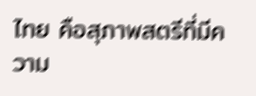ไทย คือสุภาพสตรีที่มีความ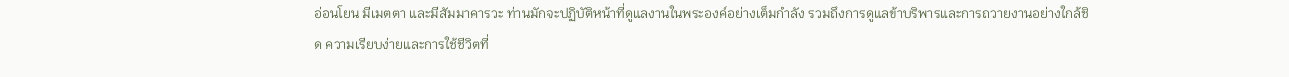อ่อนโยน มีเมตตา และมีสัมมาคารวะ ท่านมักจะปฏิบัติหน้าที่ดูแลงานในพระองค์อย่างเต็มกำลัง รวมถึงการดูแลข้าบริพารและการถวายงานอย่างใกล้ชิด ความเรียบง่ายและการใช้ชีวิตที่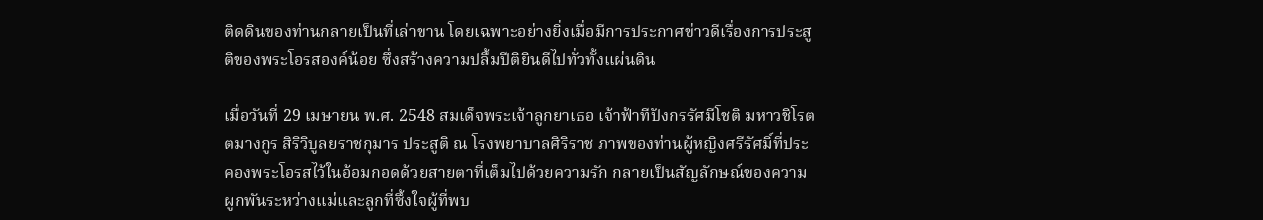ติดดินของท่านกลายเป็นที่เล่าขาน โดยเฉพาะอย่างยิ่งเมื่อมีการประกาศข่าวดีเรื่องการประสูติของพระโอรสองค์น้อย ซึ่งสร้างความปลื้มปีติยินดีไปทั่วทั้งแผ่นดิน

เมื่อวันที่ 29 เมษายน พ.ศ. 2548 สมเด็จพระเจ้าลูกยาเธอ เจ้าฟ้าทีปังกรรัศมีโชติ มหาวชิโรตตมางกูร สิริวิบูลยราชกุมาร ประสูติ ณ โรงพยาบาลศิริราช ภาพของท่านผู้หญิงศรีรัศมิ์ที่ประคองพระโอรสไว้ในอ้อมกอดด้วยสายตาที่เต็มไปด้วยความรัก กลายเป็นสัญลักษณ์ของความผูกพันระหว่างแม่และลูกที่ซึ้งใจผู้ที่พบ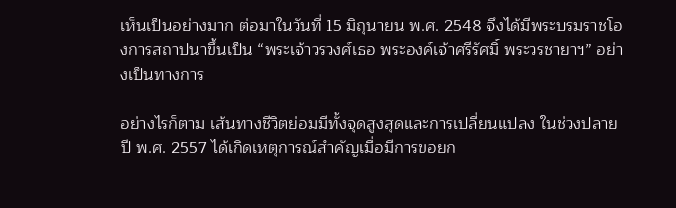เห็นเป็นอย่างมาก ต่อมาในวันที่ 15 มิถุนายน พ.ศ. 2548 จึงได้มีพระบรมราชโองการสถาปนาขึ้นเป็น “พระเจ้าวรวงศ์เธอ พระองค์เจ้าศรีรัศมิ์ พระวรชายาฯ” อย่างเป็นทางการ

อย่างไรก็ตาม เส้นทางชีวิตย่อมมีทั้งจุดสูงสุดและการเปลี่ยนแปลง ในช่วงปลายปี พ.ศ. 2557 ได้เกิดเหตุการณ์สำคัญเมื่อมีการขอยก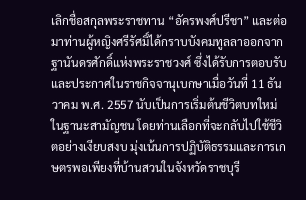เลิกชื่อสกุลพระราชทาน “อัครพงศ์ปรีชา” และต่อมาท่านผู้หญิงศรีรัศมิ์ได้กราบบังคมทูลลาออกจากฐานันดรศักดิ์แห่งพระราชวงศ์ ซึ่งได้รับการตอบรับและประกาศในราชกิจจานุเบกษาเมื่อวันที่ 11 ธันวาคม พ.ศ. 2557 นับเป็นการเริ่มต้นชีวิตบทใหม่ในฐานะสามัญชน โดยท่านเลือกที่จะกลับไปใช้ชีวิตอย่างเงียบสงบ มุ่งเน้นการปฏิบัติธรรมและการเกษตรพอเพียงที่บ้านสวนในจังหวัดราชบุรี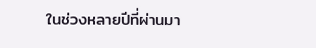ในช่วงหลายปีที่ผ่านมา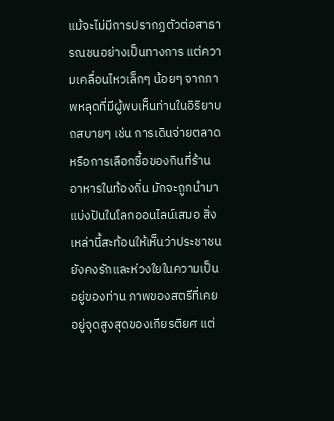แม้จะไม่มีการปรากฏตัวต่อสาธารณชนอย่างเป็นทางการ แต่ความเคลื่อนไหวเล็กๆ น้อยๆ จากภาพหลุดที่มีผู้พบเห็นท่านในอิริยาบถสบายๆ เช่น การเดินจ่ายตลาด หรือการเลือกซื้อของกินที่ร้านอาหารในท้องถิ่น มักจะถูกนำมาแบ่งปันในโลกออนไลน์เสมอ สิ่งเหล่านี้สะท้อนให้เห็นว่าประชาชนยังคงรักและห่วงใยในความเป็นอยู่ของท่าน ภาพของสตรีที่เคยอยู่จุดสูงสุดของเกียรติยศ แต่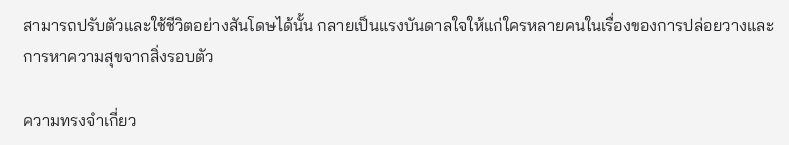สามารถปรับตัวและใช้ชีวิตอย่างสันโดษได้นั้น กลายเป็นแรงบันดาลใจให้แก่ใครหลายคนในเรื่องของการปล่อยวางและการหาความสุขจากสิ่งรอบตัว

ความทรงจำเกี่ยว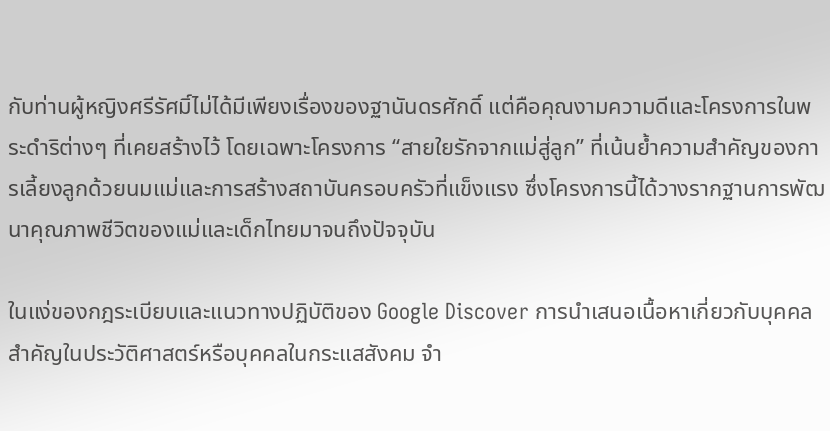กับท่านผู้หญิงศรีรัศมิ์ไม่ได้มีเพียงเรื่องของฐานันดรศักดิ์ แต่คือคุณงามความดีและโครงการในพระดำริต่างๆ ที่เคยสร้างไว้ โดยเฉพาะโครงการ “สายใยรักจากแม่สู่ลูก” ที่เน้นย้ำความสำคัญของการเลี้ยงลูกด้วยนมแม่และการสร้างสถาบันครอบครัวที่แข็งแรง ซึ่งโครงการนี้ได้วางรากฐานการพัฒนาคุณภาพชีวิตของแม่และเด็กไทยมาจนถึงปัจจุบัน

ในแง่ของกฎระเบียบและแนวทางปฏิบัติของ Google Discover การนำเสนอเนื้อหาเกี่ยวกับบุคคลสำคัญในประวัติศาสตร์หรือบุคคลในกระแสสังคม จำ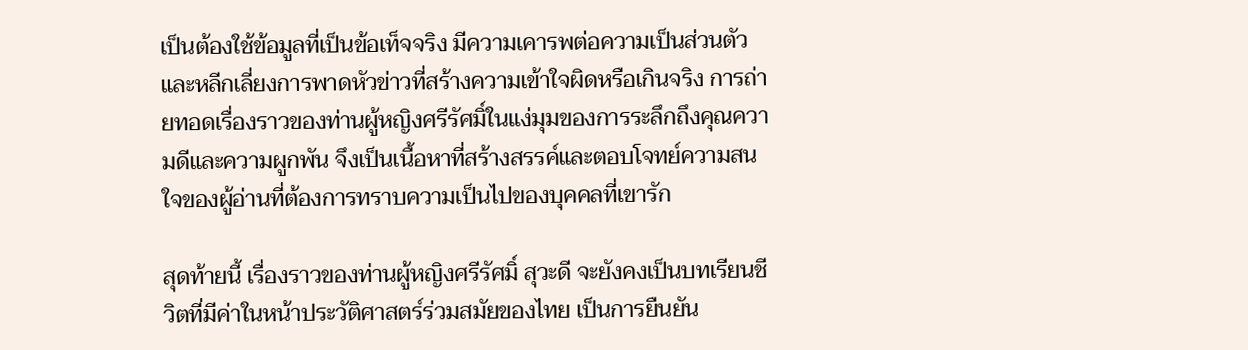เป็นต้องใช้ข้อมูลที่เป็นข้อเท็จจริง มีความเคารพต่อความเป็นส่วนตัว และหลีกเลี่ยงการพาดหัวข่าวที่สร้างความเข้าใจผิดหรือเกินจริง การถ่ายทอดเรื่องราวของท่านผู้หญิงศรีรัศมิ์ในแง่มุมของการระลึกถึงคุณความดีและความผูกพัน จึงเป็นเนื้อหาที่สร้างสรรค์และตอบโจทย์ความสนใจของผู้อ่านที่ต้องการทราบความเป็นไปของบุคคลที่เขารัก

สุดท้ายนี้ เรื่องราวของท่านผู้หญิงศรีรัศมิ์ สุวะดี จะยังคงเป็นบทเรียนชีวิตที่มีค่าในหน้าประวัติศาสตร์ร่วมสมัยของไทย เป็นการยืนยัน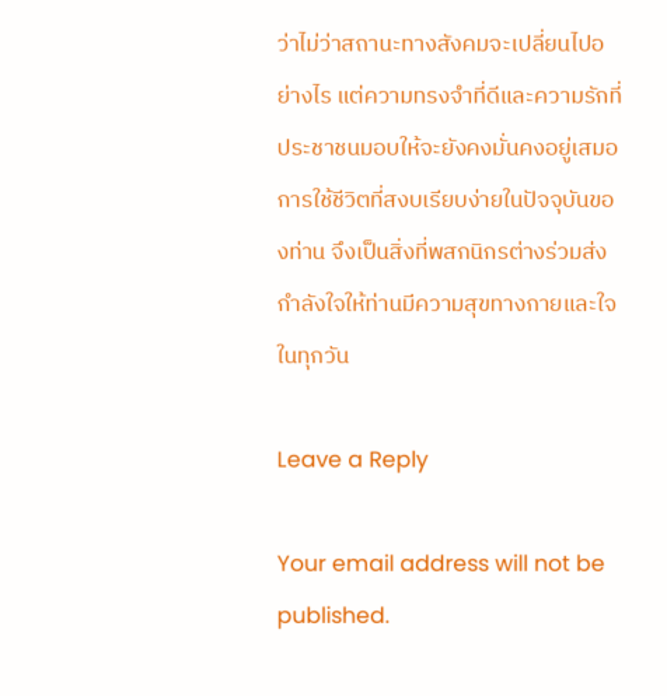ว่าไม่ว่าสถานะทางสังคมจะเปลี่ยนไปอย่างไร แต่ความทรงจำที่ดีและความรักที่ประชาชนมอบให้จะยังคงมั่นคงอยู่เสมอ การใช้ชีวิตที่สงบเรียบง่ายในปัจจุบันของท่าน จึงเป็นสิ่งที่พสกนิกรต่างร่วมส่งกำลังใจให้ท่านมีความสุขทางกายและใจในทุกวัน

Leave a Reply

Your email address will not be published.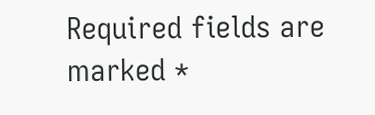Required fields are marked *